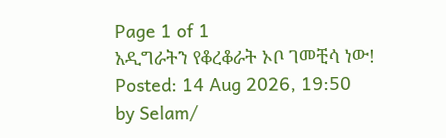Page 1 of 1
አዲግራትን የቆረቆራት ኦቦ ገመቺሳ ነው!
Posted: 14 Aug 2026, 19:50
by Selam/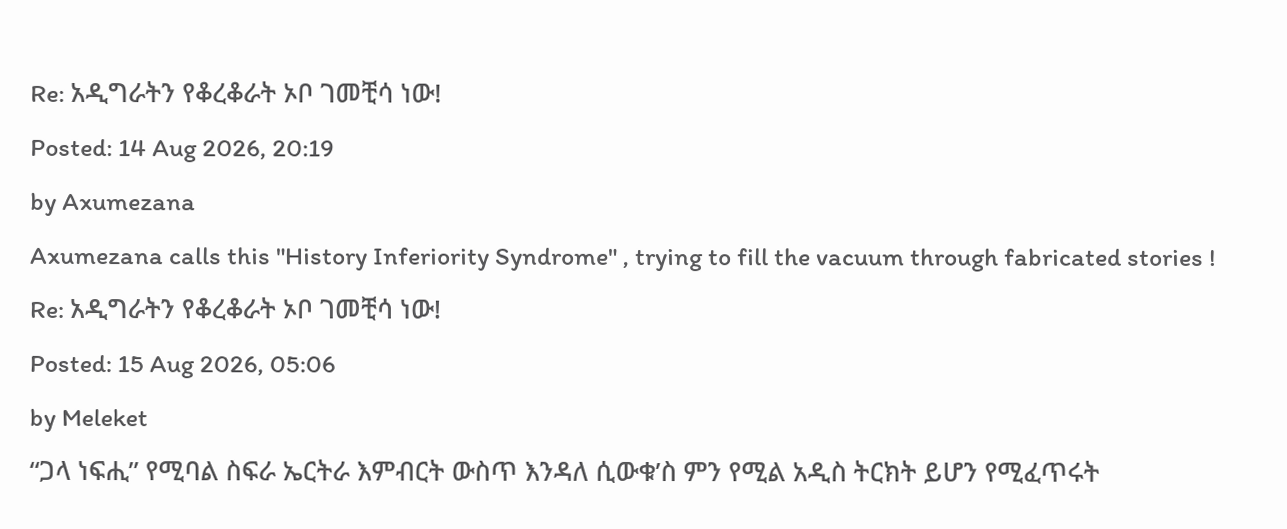Re: አዲግራትን የቆረቆራት ኦቦ ገመቺሳ ነው!
Posted: 14 Aug 2026, 20:19
by Axumezana
Axumezana calls this "History Inferiority Syndrome" , trying to fill the vacuum through fabricated stories !
Re: አዲግራትን የቆረቆራት ኦቦ ገመቺሳ ነው!
Posted: 15 Aug 2026, 05:06
by Meleket
“ጋላ ነፍሒ” የሚባል ስፍራ ኤርትራ እምብርት ውስጥ እንዳለ ሲውቁ’ስ ምን የሚል አዲስ ትርክት ይሆን የሚፈጥሩት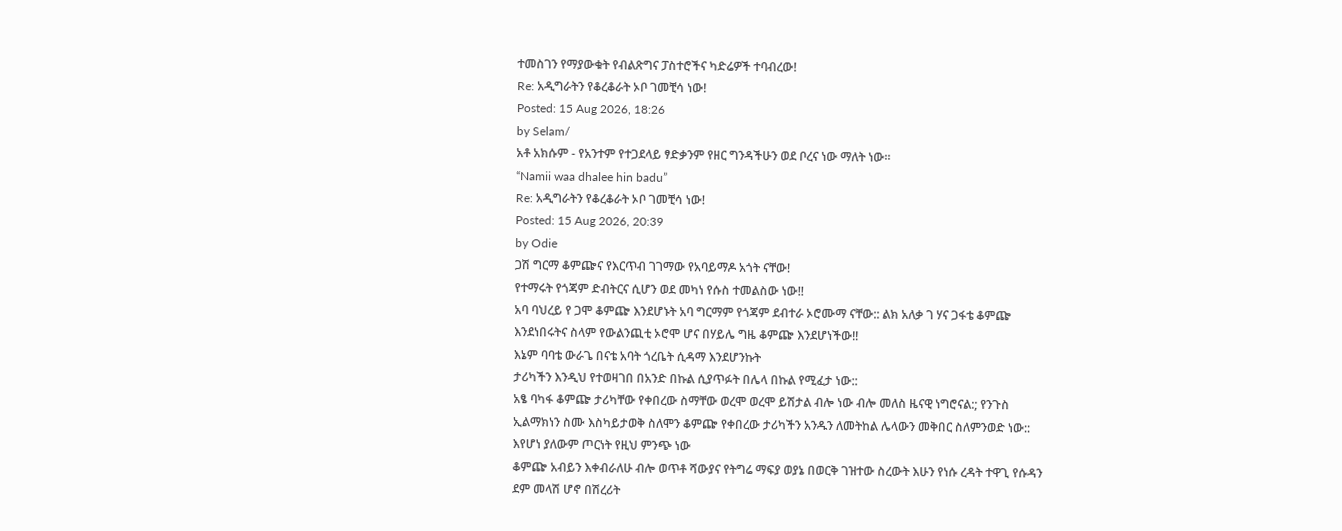ተመስገን የማያውቁት የብልጽግና ፓስተሮችና ካድሬዎች ተባብረው!
Re: አዲግራትን የቆረቆራት ኦቦ ገመቺሳ ነው!
Posted: 15 Aug 2026, 18:26
by Selam/
አቶ አክሱም - የአንተም የተጋደላይ ፃድቃንም የዘር ግንዳችሁን ወደ ቦረና ነው ማለት ነው።
“Namii waa dhalee hin badu”
Re: አዲግራትን የቆረቆራት ኦቦ ገመቺሳ ነው!
Posted: 15 Aug 2026, 20:39
by Odie
ጋሽ ግርማ ቆምጬና የእርጥብ ገገማው የአባይማዶ አጎት ናቸው!
የተማሩት የጎጃም ድብትርና ሲሆን ወደ መካነ የሱስ ተመልስው ነው!!
አባ ባህረይ የ ጋሞ ቆምጬ እንደሆኑት አባ ግርማም የጎጃም ደብተራ ኦሮሙማ ናቸው:: ልክ አለቃ ገ ሃና ጋፋቴ ቆምጬ እንደነበሩትና ስላም የውልንጪቲ ኦሮሞ ሆና በሃይሌ ግዜ ቆምጬ እንደሆነችው!!
እኔም ባባቴ ውራጌ በናቴ አባት ጎረቤት ሲዳማ እንደሆንኩት
ታሪካችን እንዲህ የተወዛገበ በአንድ በኩል ሲያጥፉት በሌላ በኩል የሚፈታ ነው::
አፄ ባካፋ ቆምጬ ታሪካቸው የቀበረው ስማቸው ወረሞ ወረሞ ይሽታል ብሎ ነው ብሎ መለስ ዜናዊ ነግሮናል:; የንጉስ ኢልማክነን ስሙ እስካይታወቅ ስለሞን ቆምጬ የቀበረው ታሪካችን አንዱን ለመትከል ሌላውን መቅበር ስለምንወድ ነው:: እየሆነ ያለውም ጦርነት የዚህ ምንጭ ነው
ቆምጬ አብይን እቀብራለሁ ብሎ ወጥቶ ሻውያና የትግሬ ማፍያ ወያኔ በወርቅ ገዝተው ስረውት እሁን የነሱ ረዳት ተዋጊ የሱዳን ደም መላሽ ሆኖ በሽረሪት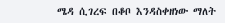ሜዳ ሲገረፍ በቆቦ እንዳስቀዘነው ማለት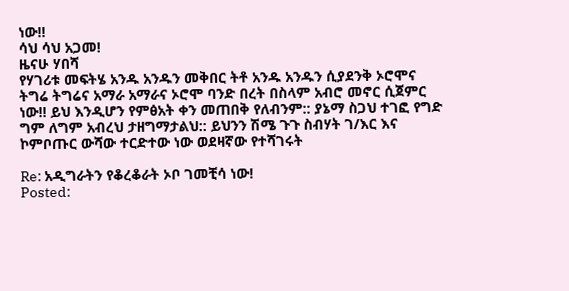ነው!!
ሳህ ሳህ አጋመ!
ዜናሁ ሃበሻ
የሃገሪቱ መፍትሄ አንዱ አንዱን መቅበር ትቶ አንዱ አንዱን ሲያደንቅ ኦሮሞና ትግሬ ትግሬና አማራ አማራና ኦሮሞ ባንድ በረት በስላም አብሮ መኖር ሲጀምር ነው!! ይህ እንዲሆን የምፅአት ቀን መጠበቅ የለብንም:: ያኔማ ስጋህ ተገፎ የግድ ግም ለግም አብረህ ታዘግማታልህ:: ይህንን ሽሜ ጉጉ ስብሃት ገ/እር እና ኮምቦጡር ውሻው ተርድተው ነው ወደዛኛው የተሻገሩት

Re: አዲግራትን የቆረቆራት ኦቦ ገመቺሳ ነው!
Posted: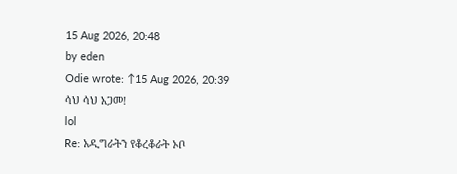15 Aug 2026, 20:48
by eden
Odie wrote: ↑15 Aug 2026, 20:39
ሳህ ሳህ አጋመ!
lol
Re: አዲግራትን የቆረቆራት ኦቦ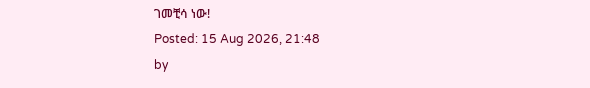ገመቺሳ ነው!
Posted: 15 Aug 2026, 21:48
by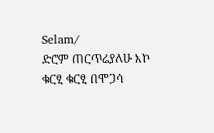Selam/
ድሮም ጠርጥሬያለሁ እኮ ቁርፂ ቁርፂ በሞጋሳ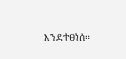እንደተፀነሰ።